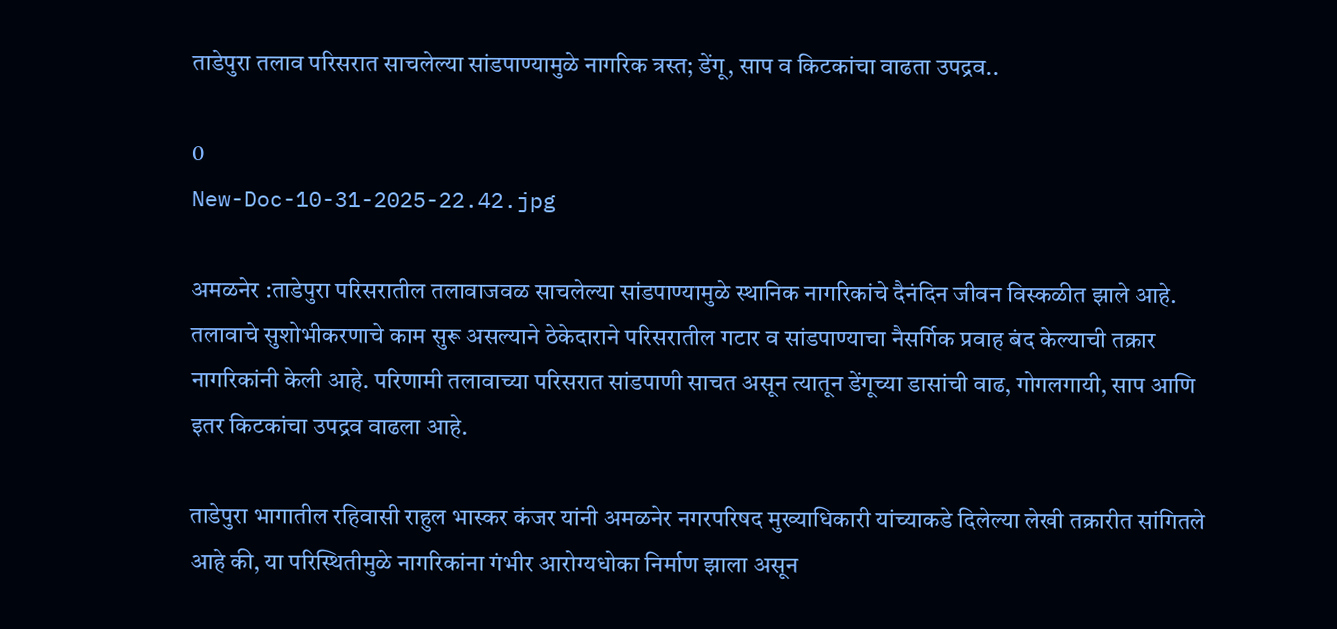ताडेपुरा तलाव परिसरात साचलेल्या सांडपाण्यामुळे नागरिक त्रस्त; डेंगू, साप व किटकांचा वाढता उपद्रव..

0
New-Doc-10-31-2025-22.42.jpg

अमळनेर :ताडेपुरा परिसरातील तलावाजवळ साचलेल्या सांडपाण्यामुळे स्थानिक नागरिकांचे दैनंदिन जीवन विस्कळीत झाले आहे. तलावाचे सुशोभीकरणाचे काम सुरू असल्याने ठेकेदाराने परिसरातील गटार व सांडपाण्याचा नैसर्गिक प्रवाह बंद केल्याची तक्रार नागरिकांनी केली आहे. परिणामी तलावाच्या परिसरात सांडपाणी साचत असून त्यातून डेंगूच्या डासांची वाढ, गोगलगायी, साप आणि इतर किटकांचा उपद्रव वाढला आहे.

ताडेपुरा भागातील रहिवासी राहुल भास्कर कंजर यांनी अमळनेर नगरपरिषद मुख्याधिकारी यांच्याकडे दिलेल्या लेखी तक्रारीत सांगितले आहे की, या परिस्थितीमुळे नागरिकांना गंभीर आरोग्यधोका निर्माण झाला असून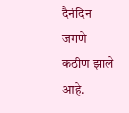दैनंदिन जगणे कठीण झाले आहे.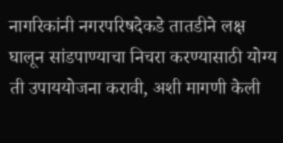नागरिकांनी नगरपरिषदेकडे तातडीने लक्ष घालून सांडपाण्याचा निचरा करण्यासाठी योग्य ती उपाययोजना करावी, अशी मागणी केली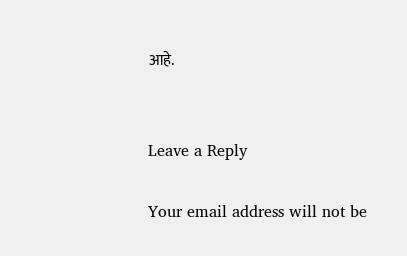आहे.


Leave a Reply

Your email address will not be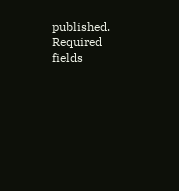published. Required fields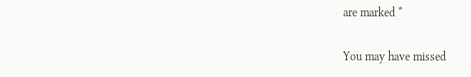are marked *

You may have missed